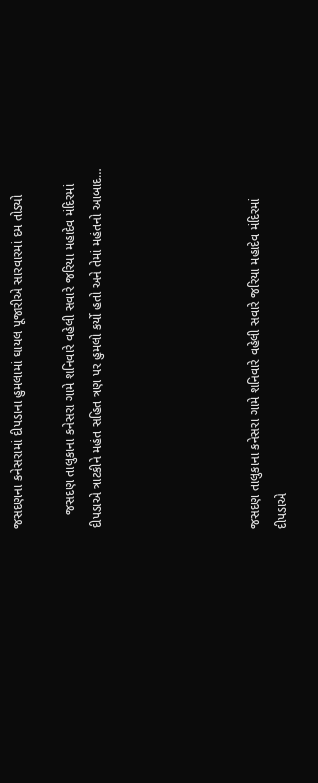જસદણના કનેસરામાં દીપડાના હુમલામાં ઘાયલ પૂજારીએ સારવારમાં દમ તોડ્યો

    જસદણ તાલુકાના કનેસરા ગામે શનિવારે વહેલી સવારે જરિયા મહાદેવ મંદિરમાં દીપડાએ ત્રાટકીને મહંત સહિત ત્રણ પર હુમલો કર્યો હતો અને તેમાં મહંતનો આબાદ…





જસદણ તાલુકાના કનેસરા ગામે શનિવારે વહેલી સવારે જરિયા મહાદેવ મંદિરમાં દીપડાએ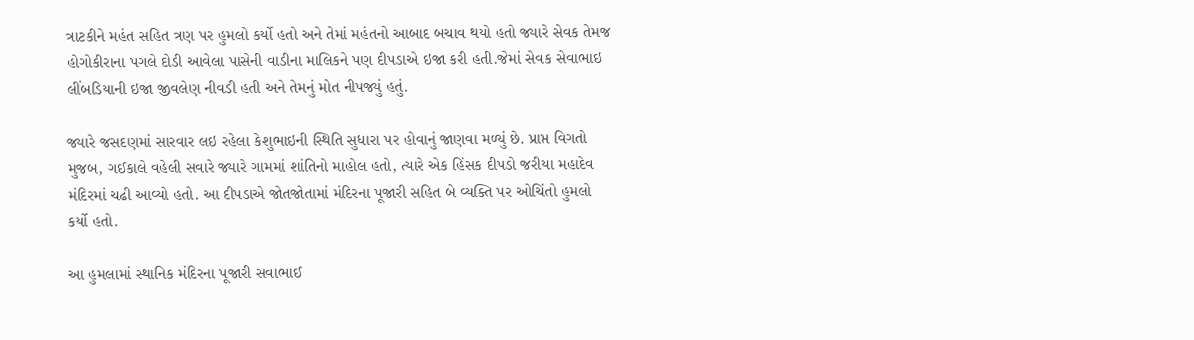ત્રાટકીને મહંત સહિત ત્રણ પર હુમલો કર્યો હતો અને તેમાં મહંતનો આબાદ બચાવ થયો હતો જ્યારે સેવક તેમજ હોગોકીરાના પગલે દોડી આવેલા પાસેની વાડીના માલિકને પણ દીપડાએ ઇજા કરી હતી.જેમાં સેવક સેવાભાઇ લીંબડિયાની ઇજા જીવલેણ નીવડી હતી અને તેમનું મોત નીપજ્યું હતું.

જ્યારે જસદણમાં સારવાર લઇ રહેલા કેશુભાઇની સ્થિતિ સુધારા પર હોવાનું જાણવા મળ્યું છે. પ્રાપ્ત વિગતો મુજબ, ગઈકાલે વહેલી સવારે જ્યારે ગામમાં શાંતિનો માહોલ હતો, ત્યારે એક હિંસક દીપડો જરીયા મહાદેવ મંદિરમાં ચઢી આવ્યો હતો. આ દીપડાએ જોતજોતામાં મંદિરના પૂજારી સહિત બે વ્યક્તિ પર ઓચિંતો હુમલો કર્યો હતો.

આ હુમલામાં સ્થાનિક મંદિરના પૂજારી સવાભાઈ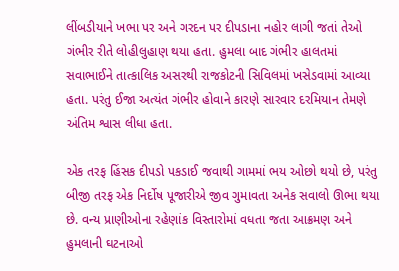લીંબડીયાને ખભા પર અને ગરદન પર દીપડાના નહોર લાગી જતાં તેઓ ગંભીર રીતે લોહીલુહાણ થયા હતા. હુમલા બાદ ગંભીર હાલતમાં સવાભાઈને તાત્કાલિક અસરથી રાજકોટની સિવિલમાં ખસેડવામાં આવ્યા હતા. પરંતુ ઈજા અત્યંત ગંભીર હોવાને કારણે સારવાર દરમિયાન તેમણે અંતિમ શ્વાસ લીધા હતા.

એક તરફ હિંસક દીપડો પકડાઈ જવાથી ગામમાં ભય ઓછો થયો છે, પરંતુ બીજી તરફ એક નિર્દોષ પૂજારીએ જીવ ગુમાવતા અનેક સવાલો ઊભા થયા છે. વન્ય પ્રાણીઓના રહેણાંક વિસ્તારોમાં વધતા જતા આક્રમણ અને હુમલાની ઘટનાઓ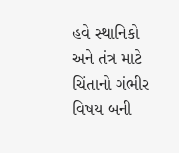હવે સ્થાનિકો અને તંત્ર માટે ચિંતાનો ગંભીર વિષય બની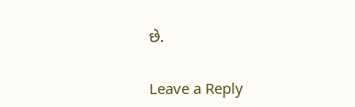છે.

Leave a Reply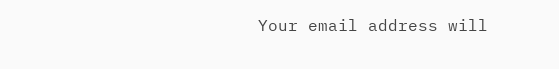Your email address will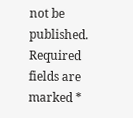not be published. Required fields are marked *